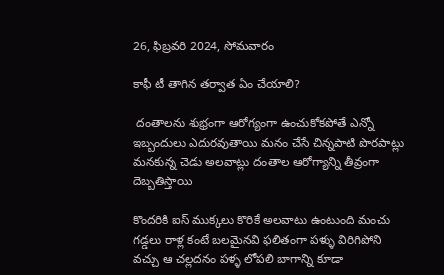26, ఫిబ్రవరి 2024, సోమవారం

కాఫీ టీ తాగిన తర్వాత ఏం చేయాలి?

 దంతాలను శుభ్రంగా ఆరోగ్యంగా ఉంచుకోకపోతే ఎన్నో ఇబ్బందులు ఎదురవుతాయి మనం చేసే చిన్నపాటి పొరపాట్లు మనకున్న చెడు అలవాట్లు దంతాల ఆరోగ్యాన్ని తీవ్రంగా దెబ్బతిస్తాయి

కొందరికి ఐస్ ముక్కలు కొరికే అలవాటు ఉంటుంది మంచు గడ్డలు రాళ్ల కంటే బలమైనవి ఫలితంగా పళ్ళు విరిగిపోని వచ్చు ఆ చల్లదనం పళ్ళ లోపలి బాగాన్ని కూడా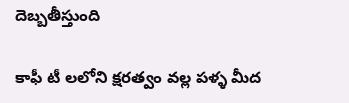దెబ్బతీస్తుంది

కాఫీ టీ లలోని క్షరత్వం వల్ల పళ్ళ మీద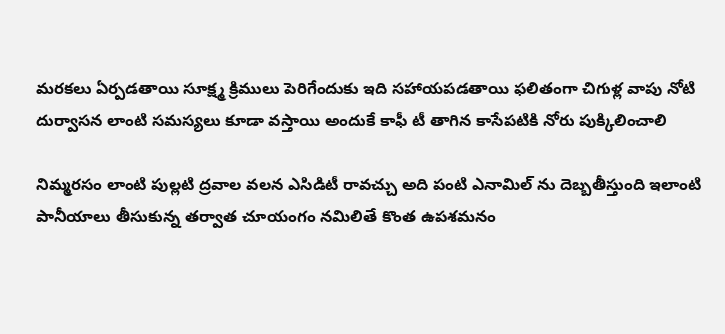మరకలు ఏర్పడతాయి సూక్ష్మ క్రిములు పెరిగేందుకు ఇది సహాయపడతాయి ఫలితంగా చిగుళ్ల వాపు నోటి దుర్వాసన లాంటి సమస్యలు కూడా వస్తాయి అందుకే కాఫీ టీ తాగిన కాసేపటికి నోరు పుక్కిలించాలి

నిమ్మరసం లాంటి పుల్లటి ద్రవాల వలన ఎసిడిటీ రావచ్చు అది పంటి ఎనామిల్ ను దెబ్బతీస్తుంది ఇలాంటి పానీయాలు తీసుకున్న తర్వాత చూయంగం నమిలితే కొంత ఉపశమనం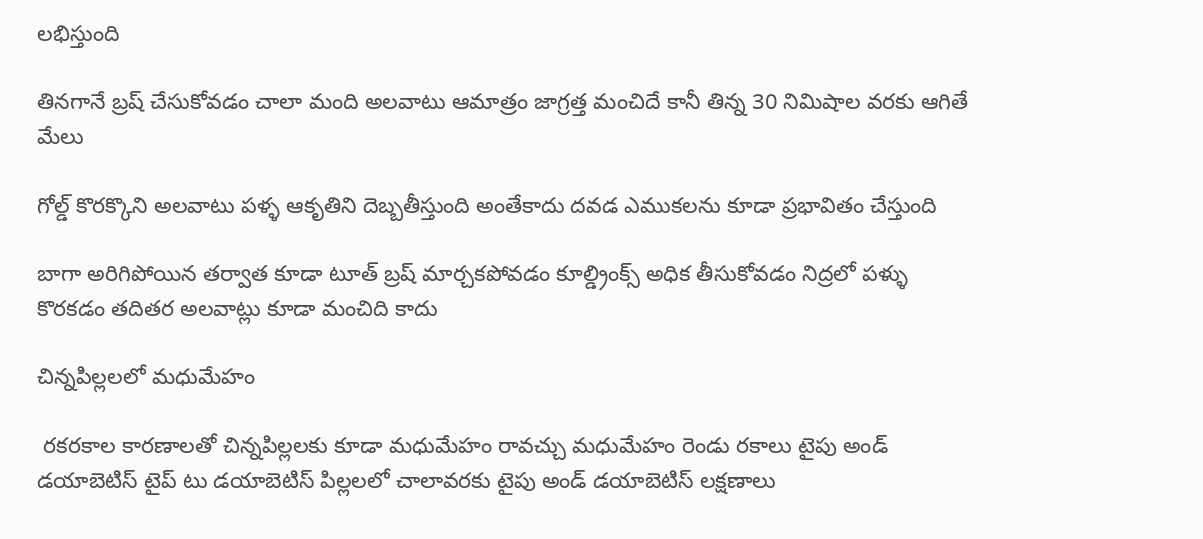లభిస్తుంది

తినగానే బ్రష్ చేసుకోవడం చాలా మంది అలవాటు ఆమాత్రం జాగ్రత్త మంచిదే కానీ తిన్న 30 నిమిషాల వరకు ఆగితే మేలు

గోల్డ్ కొరక్కొని అలవాటు పళ్ళ ఆకృతిని దెబ్బతీస్తుంది అంతేకాదు దవడ ఎముకలను కూడా ప్రభావితం చేస్తుంది

బాగా అరిగిపోయిన తర్వాత కూడా టూత్ బ్రష్ మార్చకపోవడం కూల్డ్రింక్స్ అధిక తీసుకోవడం నిద్రలో పళ్ళు కొరకడం తదితర అలవాట్లు కూడా మంచిది కాదు

చిన్నపిల్లలలో మధుమేహం

 రకరకాల కారణాలతో చిన్నపిల్లలకు కూడా మధుమేహం రావచ్చు మధుమేహం రెండు రకాలు టైపు అండ్ డయాబెటిస్ టైప్ టు డయాబెటిస్ పిల్లలలో చాలావరకు టైపు అండ్ డయాబెటిస్ లక్షణాలు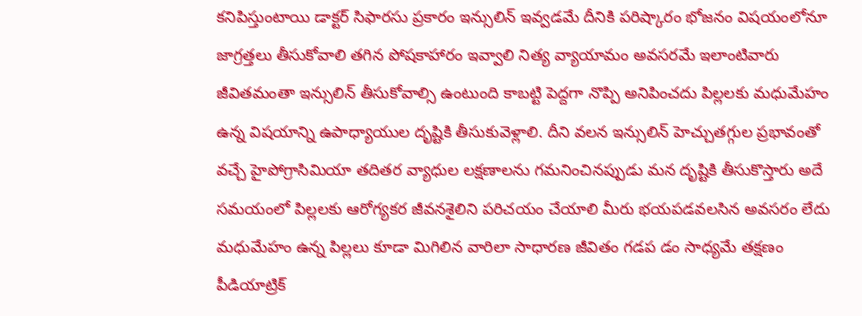కనిపిస్తుంటాయి డాక్టర్ సిఫారసు ప్రకారం ఇన్సులిన్ ఇవ్వడమే దీనికి పరిష్కారం భోజనం విషయంలోనూ జాగ్రత్తలు తీసుకోవాలి తగిన పోషకాహారం ఇవ్వాలి నిత్య వ్యాయామం అవసరమే ఇలాంటివారు జీవితమంతా ఇన్సులిన్ తీసుకోవాల్సి ఉంటుంది కాబట్టి పెద్దగా నొప్పి అనిపించదు పిల్లలకు మధుమేహం ఉన్న విషయాన్ని ఉపాధ్యాయుల దృష్టికి తీసుకువెళ్లాలి. దీని వలన ఇన్సులిన్ హెచ్చుతగ్గుల ప్రభావంతో వచ్చే హైపోగ్రాసిమియా తదితర వ్యాధుల లక్షణాలను గమనించినప్పుడు మన దృష్టికి తీసుకొస్తారు అదే సమయంలో పిల్లలకు ఆరోగ్యకర జీవనశైలిని పరిచయం చేయాలి మీరు భయపడవలసిన అవసరం లేదు మధుమేహం ఉన్న పిల్లలు కూడా మిగిలిన వారిలా సాధారణ జీవితం గడప డం సాధ్యమే తక్షణం పీడియాట్రిక్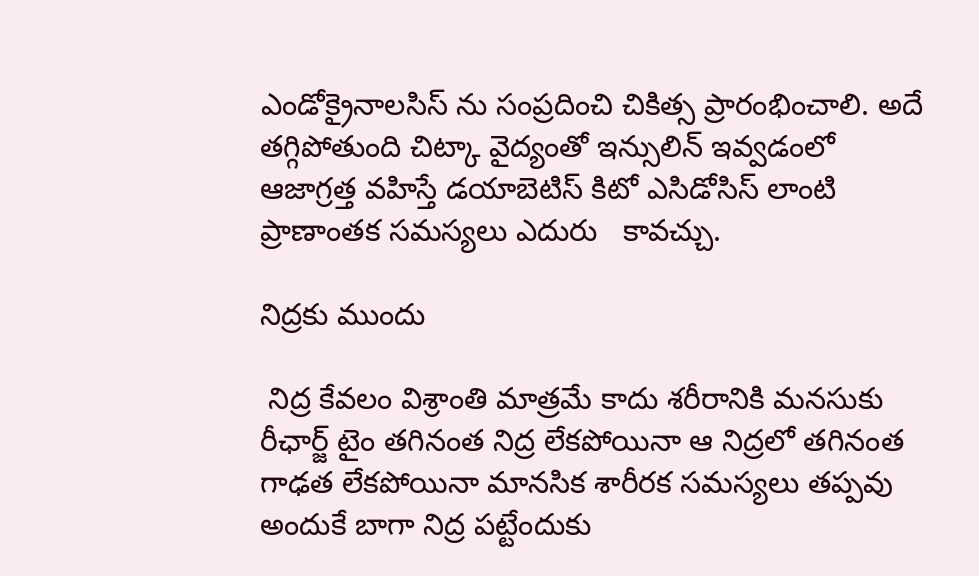ఎండోక్రైనాలసిస్ ను సంప్రదించి చికిత్స ప్రారంభించాలి. అదే తగ్గిపోతుంది చిట్కా వైద్యంతో ఇన్సులిన్ ఇవ్వడంలో ఆజాగ్రత్త వహిస్తే డయాబెటిస్ కిటో ఎసిడోసిస్ లాంటి ప్రాణాంతక సమస్యలు ఎదురు   కావచ్చు.

నిద్రకు ముందు

 నిద్ర కేవలం విశ్రాంతి మాత్రమే కాదు శరీరానికి మనసుకు రీఛార్జ్ టైం తగినంత నిద్ర లేకపోయినా ఆ నిద్రలో తగినంత గాఢత లేకపోయినా మానసిక శారీరక సమస్యలు తప్పవు అందుకే బాగా నిద్ర పట్టేందుకు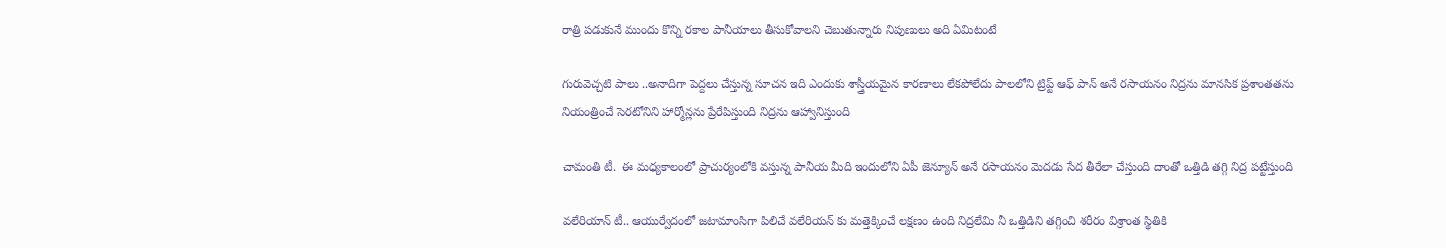రాత్రి పడుకునే ముందు కొన్ని రకాల పానీయాలు తీసుకోవాలని చెబుతున్నారు నిపుణులు అది ఏమిటంటే

గురువెచ్చటి పాలు ..అనాదిగా పెద్దలు చేస్తున్న సూచన ఇది ఎందుకు శాస్త్రీయమైన కారణాలు లేకపోలేదు పాలలోని ట్రిప్ట్ ఆఫ్ పాన్ అనే రసాయనం నిద్రను మానసిక ప్రశాంతతను నియంత్రించే సెరటోనిని హార్మోన్లను ప్రేరేపిస్తుంది నిద్రను ఆహ్వానిస్తుంది

చామంతి టీ.  ఈ మధ్యకాలంలో ప్రాచుర్యంలోకి వస్తున్న పానీయ మీది ఇందులోని ఏపీ జెన్యూన్ అనే రసాయనం మెదడు సేద తీరేలా చేస్తుంది దాంతో ఒత్తిడి తగ్గి నిద్ర పట్టేస్తుంది

వలేరియాన్ టీ.. ఆయుర్వేదంలో జటామాంసిగా పిలిచే వలేరియన్ కు మత్తెక్కించే లక్షణం ఉంది నిద్రలేమి నీ ఒత్తిడిని తగ్గించి శరీరం విశ్రాంత స్థితికి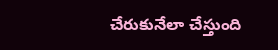చేరుకునేలా చేస్తుంది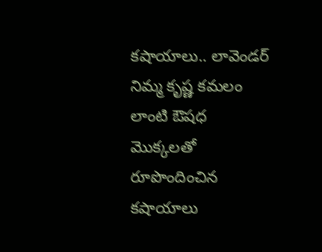కషాయాలు.. లావెండర్ నిమ్మ కృష్ణ కమలం లాంటి ఔషధ మొక్కలతో రూపొందించిన కషాయాలు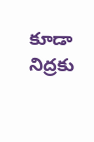కూడా నిద్రకు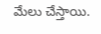మేలు చేస్తాయి.